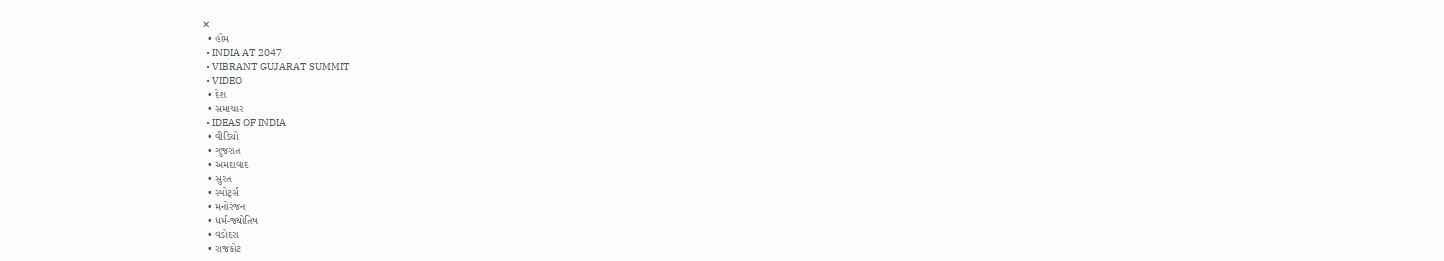✕
  • હોમ
  • INDIA AT 2047
  • VIBRANT GUJARAT SUMMIT
  • VIDEO
  • દેશ
  • સમાચાર
  • IDEAS OF INDIA
  • વીડિયો
  • ગુજરાત
  • અમદાવાદ
  • સુરત
  • સ્પોર્ટ્સ
  • મનોરંજન
  • ધર્મ-જ્યોતિષ
  • વડોદરા
  • રાજકોટ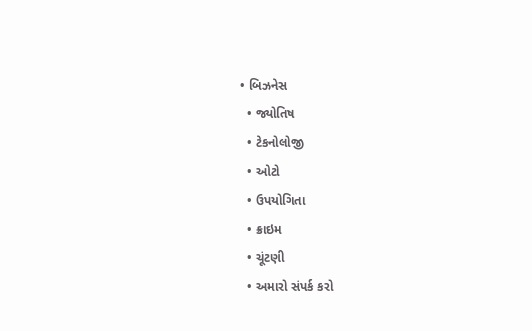• બિઝનેસ
  • જ્યોતિષ
  • ટેકનોલોજી
  • ઓટો
  • ઉપયોગિતા
  • ક્રાઇમ
  • ચૂંટણી
  • અમારો સંપર્ક કરો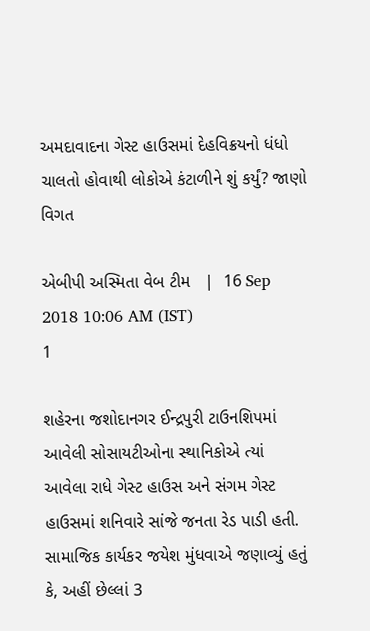અમદાવાદના ગેસ્ટ હાઉસમાં દેહવિક્રયનો ધંધો ચાલતો હોવાથી લોકોએ કંટાળીને શું કર્યું? જાણો વિગત

એબીપી અસ્મિતા વેબ ટીમ   |  16 Sep 2018 10:06 AM (IST)
1

શહેરના જશોદાનગર ઈન્દ્રપુરી ટાઉનશિપમાં આવેલી સોસાયટીઓના સ્થાનિકોએ ત્યાં આવેલા રાધે ગેસ્ટ હાઉસ અને સંગમ ગેસ્ટ હાઉસમાં શનિવારે સાંજે જનતા રેડ પાડી હતી. સામાજિક કાર્યકર જયેશ મુંધવાએ જણાવ્યું હતું કે, અહીં છેલ્લાં 3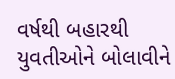વર્ષથી બહારથી યુવતીઓને બોલાવીને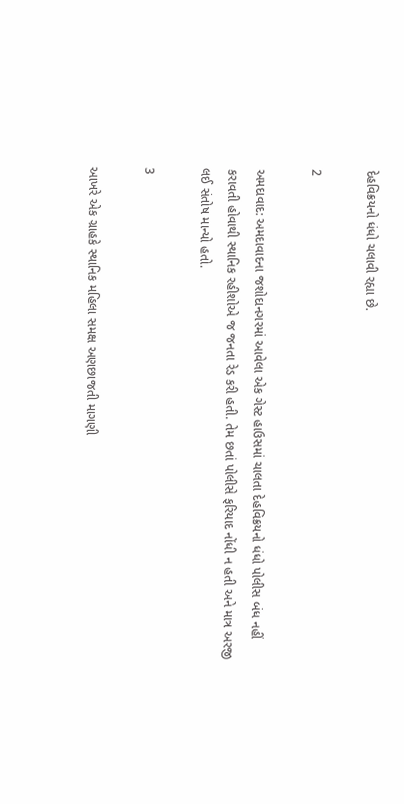દેહવિક્રયનો ધંધો ચલાવી રહ્યા છે.

2

અમદાવાદ: અમદાવાદના જશોદાનગરમાં આવેલા એક ગેસ્ટ હાઉસમાં ચાલતા દેહવિક્રયનો ધંધો પોલીસ બંધ નહીં કરાવતી હોવાથી સ્થાનિક રહીશોએ જ જનતા રેડ કરી હતી. તેમ છતાં પોલીસે ફરિયાદ નોંધી ન હતી અને માત્ર અરજી લઈ સંતોષ માન્યો હતો.

3

આખરે એક ગ્રાહકે સ્થાનિક મહિલા સમક્ષ અણછાજતી માગણી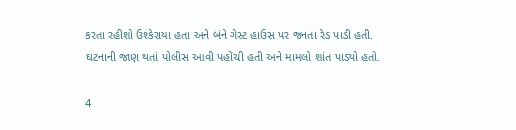કરતા રહીશો ઉશ્કેરાયા હતા અને બંને ગેસ્ટ હાઉસ પર જનતા રેડ પાડી હતી. ઘટનાની જાણ થતાં પોલીસ આવી પહોંચી હતી અને મામલો શાંત પાડ્યો હતો.

4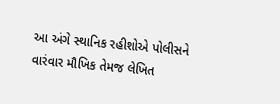આ અંગે સ્થાનિક રહીશોએ પોલીસને વારંવાર મૌખિક તેમજ લેખિત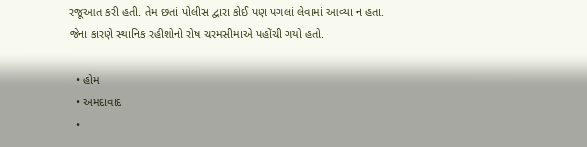રજૂઆત કરી હતી. તેમ છતાં પોલીસ દ્વારા કોઈ પણ પગલાં લેવામાં આવ્યા ન હતા. જેના કારણે સ્થાનિક રહીશોનો રોષ ચરમસીમાએ પહોંચી ગયો હતો.

  • હોમ
  • અમદાવાદ
  •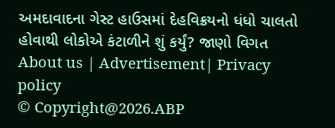અમદાવાદના ગેસ્ટ હાઉસમાં દેહવિક્રયનો ધંધો ચાલતો હોવાથી લોકોએ કંટાળીને શું કર્યું? જાણો વિગત
About us | Advertisement| Privacy policy
© Copyright@2026.ABP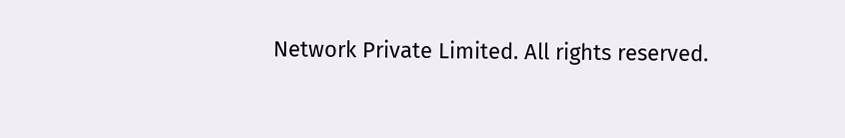Network Private Limited. All rights reserved.